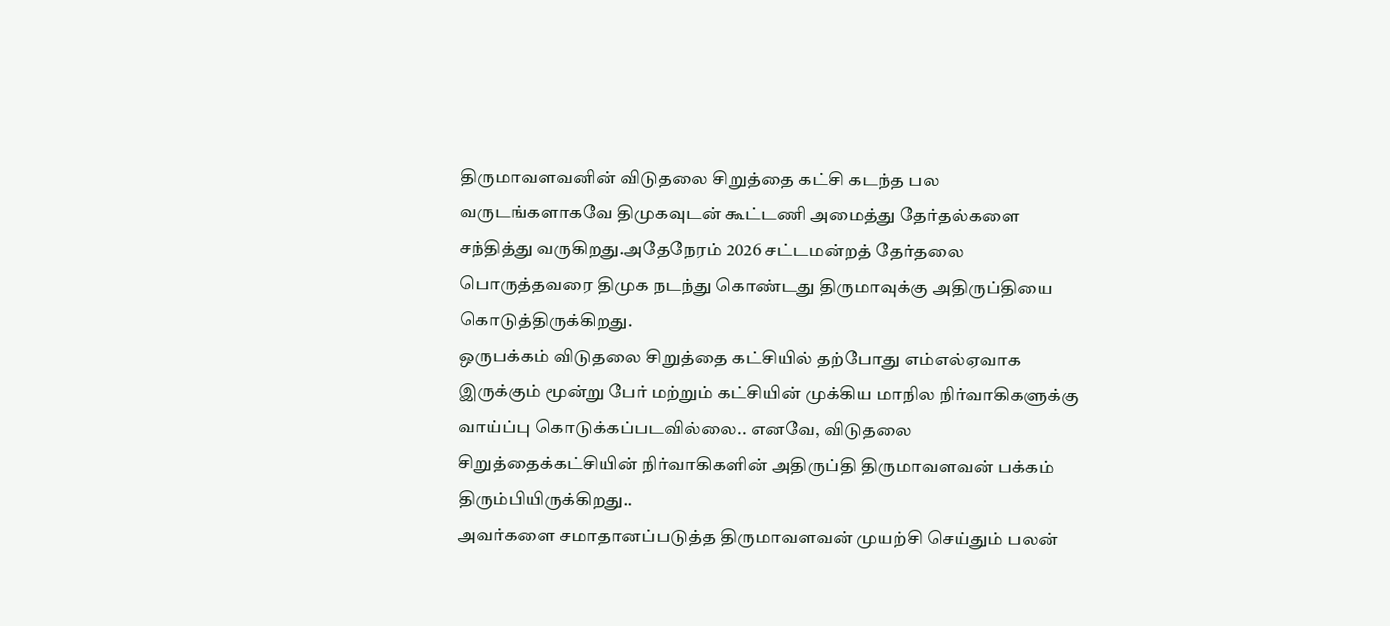திருமாவளவனின் விடுதலை சிறுத்தை கட்சி கடந்த பல வருடங்களாகவே திமுகவுடன் கூட்டணி அமைத்து தேர்தல்களை சந்தித்து வருகிறது.அதேநேரம் 2026 சட்டமன்றத் தேர்தலை பொருத்தவரை திமுக நடந்து கொண்டது திருமாவுக்கு அதிருப்தியை கொடுத்திருக்கிறது.
ஒருபக்கம் விடுதலை சிறுத்தை கட்சியில் தற்போது எம்எல்ஏவாக இருக்கும் மூன்று பேர் மற்றும் கட்சியின் முக்கிய மாநில நிர்வாகிகளுக்கு வாய்ப்பு கொடுக்கப்படவில்லை.. எனவே, விடுதலை சிறுத்தைக்கட்சியின் நிர்வாகிகளின் அதிருப்தி திருமாவளவன் பக்கம் திரும்பியிருக்கிறது..
அவர்களை சமாதானப்படுத்த திருமாவளவன் முயற்சி செய்தும் பலன்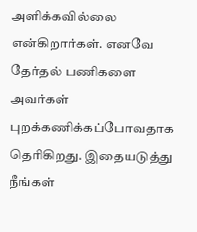அளிக்கவில்லை என்கிறார்கள். எனவே தேர்தல் பணிகளை அவர்கள் புறக்கணிக்கப்போவதாக தெரிகிறது. இதையடுத்து நீங்கள்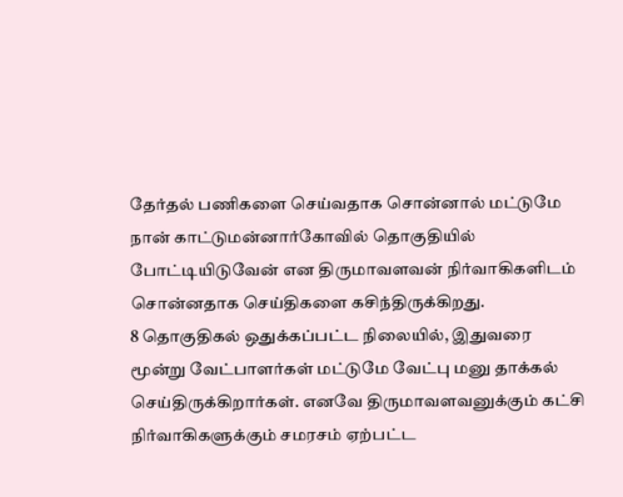தேர்தல் பணிகளை செய்வதாக சொன்னால் மட்டுமே நான் காட்டுமன்னார்கோவில் தொகுதியில் போட்டியிடுவேன் என திருமாவளவன் நிர்வாகிகளிடம் சொன்னதாக செய்திகளை கசிந்திருக்கிறது.
8 தொகுதிகல் ஒதுக்கப்பட்ட நிலையில், இதுவரை மூன்று வேட்பாளர்கள் மட்டுமே வேட்பு மனு தாக்கல் செய்திருக்கிறார்கள். எனவே திருமாவளவனுக்கும் கட்சி நிர்வாகிகளுக்கும் சமரசம் ஏற்பட்ட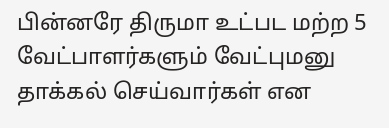பின்னரே திருமா உட்பட மற்ற 5 வேட்பாளர்களும் வேட்புமனு தாக்கல் செய்வார்கள் என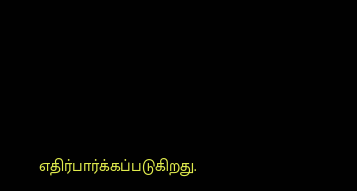எதிர்பார்க்கப்படுகிறது.